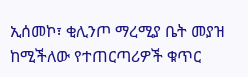ኢሰመኮ፣ ቂሊንጦ ማረሚያ ቤት መያዝ ከሚችለው የተጠርጣሪዎች ቁጥር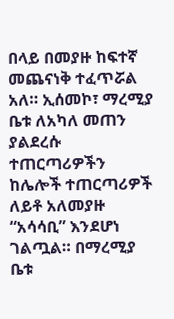በላይ በመያዙ ከፍተኛ መጨናነቅ ተፈጥሯል አለ። ኢሰመኮ፣ ማረሚያ ቤቱ ለአካለ መጠን ያልደረሱ ተጠርጣሪዎችን ከሌሎች ተጠርጣሪዎች ለይቶ አለመያዙ “አሳሳቢ” እንደሆነ ገልጧል። በማረሚያ ቤቱ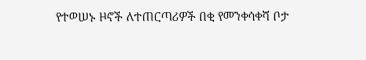የተወሠኑ ዞኖች ለተጠርጣሪዎች በቂ የመንቀሳቀሻ ቦታ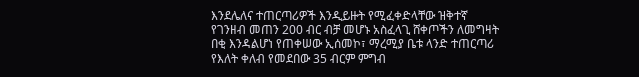እንደሌለና ተጠርጣሪዎች እንዲይዙት የሚፈቀድላቸው ዝቅተኛ የገንዘብ መጠን 200 ብር ብቻ መሆኑ አስፈላጊ ሸቀጦችን ለመግዛት በቂ እንዳልሆነ የጠቀሠው ኢሰመኮ፣ ማረሚያ ቤቱ ላንድ ተጠርጣሪ የእለት ቀለብ የመደበው 35 ብርም ምግብ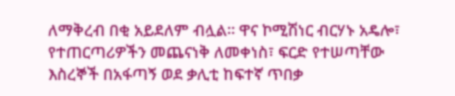ለማቅረብ በቂ አይደለም ብሏል። ዋና ኮሚሽነር ብርሃኑ አዴሎ፣ የተጠርጣሪዎችን መጨናነቅ ለመቀነስ፣ ፍርድ የተሠጣቸው እስረኞች በአፋጣኝ ወደ ቃሊቲ ከፍተኛ ጥበቃ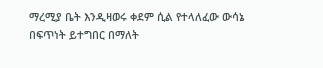ማረሚያ ቤት እንዲዛወሩ ቀደም ሲል የተላለፈው ውሳኔ በፍጥነት ይተግበር በማለት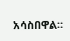አሳስበዋል።